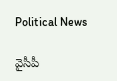Political News

వైసీపీ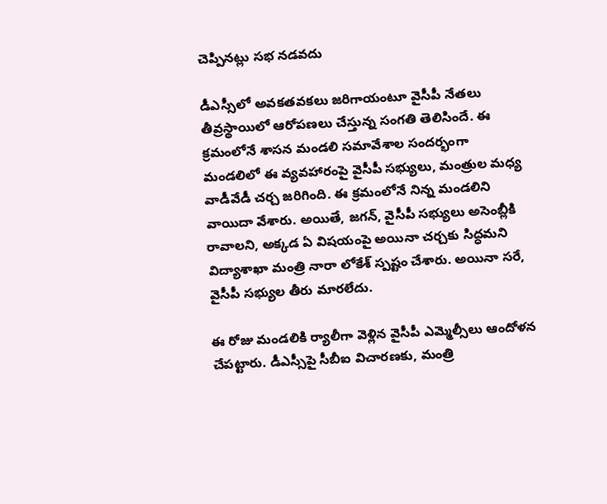చెప్పినట్లు సభ నడవదు

డీఎస్సీలో అవకతవకలు జరిగాయంటూ వైసీపీ నేతలు తీవ్రస్థాయిలో ఆరోపణలు చేస్తున్న సంగతి తెలిసిందే. ఈ క్రమంలోనే శాసన మండలి సమావేశాల సందర్భంగా మండలిలో ఈ వ్యవహారంపై వైసీపీ సభ్యులు, మంత్రుల మధ్య వాడీవేడీ చర్చ జరిగింది. ఈ క్రమంలోనే నిన్న మండలిని వాయిదా వేశారు. అయితే, జగన్, వైసీపీ సభ్యులు అసెంబ్లీకి రావాలని, అక్కడ ఏ విషయంపై అయినా చర్చకు సిద్ధమని విద్యాశాఖా మంత్రి నారా లోకేశ్ స్పష్టం చేశారు. అయినా సరే, వైసీపీ సభ్యుల తీరు మారలేదు.

ఈ రోజు మండలికి ర్యాలీగా వెళ్లిన వైసీపీ ఎమ్మెల్సీలు ఆందోళన చేపట్టారు. డీఎస్సీపై సీబీఐ విచారణకు, మంత్రి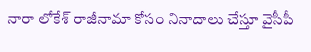నారా లోకేశ్ రాజీనామా కోసం నినాదాలు చేస్తూ వైసీపీ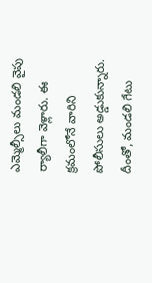ఎమ్మెల్సీలు మండలి వైపు ర్యాలీగా వెళ్లారు. ఈ క్రమంలోనే వారిని పోలీసులు అడ్డుకున్నారు. దీంతో, మండలి గేటు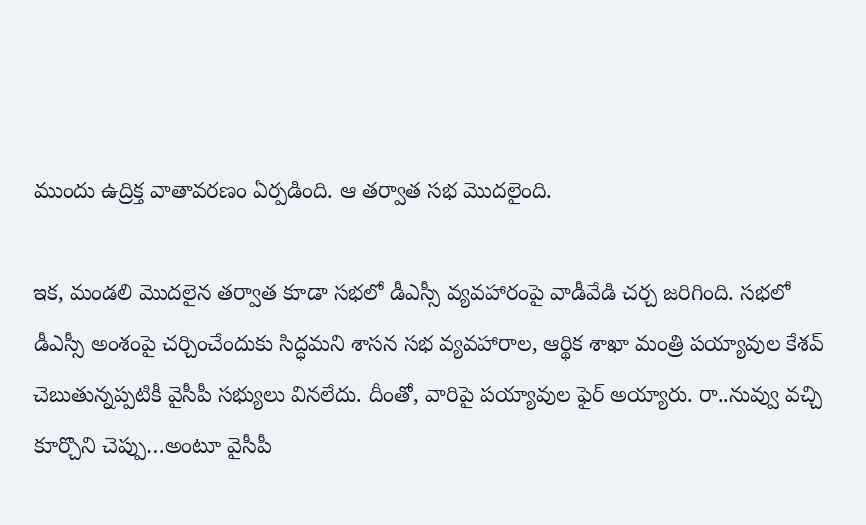ముందు ఉద్రిక్త వాతావరణం ఏర్పడింది. ఆ తర్వాత సభ మొదలైంది.

ఇక, మండలి మొదలైన తర్వాత కూడా సభలో డీఎస్సీ వ్యవహారంపై వాడీవేడి చర్చ జరిగింది. సభలో డీఎస్సీ అంశంపై చర్చించేందుకు సిద్ధమని శాసన సభ వ్యవహారాల, ఆర్థిక శాఖా మంత్రి పయ్యావుల కేశవ్ చెబుతున్నప్పటికీ వైసీపీ సభ్యులు వినలేదు. దీంతో, వారిపై పయ్యావుల ఫైర్ అయ్యారు. రా..నువ్వు వచ్చి కూర్చొని చెప్పు…అంటూ వైసీపీ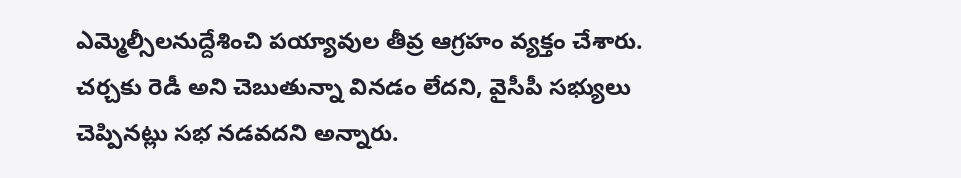ఎమ్మెల్సీలనుద్దేశించి పయ్యావుల తీవ్ర ఆగ్రహం వ్యక్తం చేశారు. చర్చకు రెడీ అని చెబుతున్నా వినడం లేదని, వైసీపీ సభ్యులు చెప్పినట్లు సభ నడవదని అన్నారు.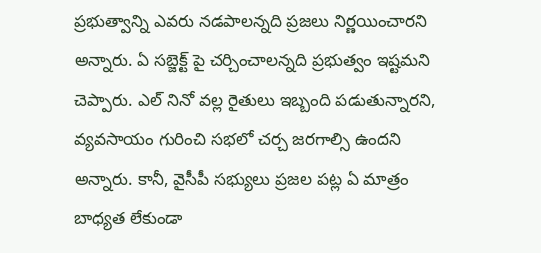ప్రభుత్వాన్ని ఎవరు నడపాలన్నది ప్రజలు నిర్ణయించారని అన్నారు. ఏ సబ్జెక్ట్ పై చర్చించాలన్నది ప్రభుత్వం ఇష్టమని చెప్పారు. ఎల్ నినో వల్ల రైతులు ఇబ్బంది పడుతున్నారని, వ్యవసాయం గురించి సభలో చర్చ జరగాల్సి ఉందని అన్నారు. కానీ, వైసీపీ సభ్యులు ప్రజల పట్ల ఏ మాత్రం బాధ్యత లేకుండా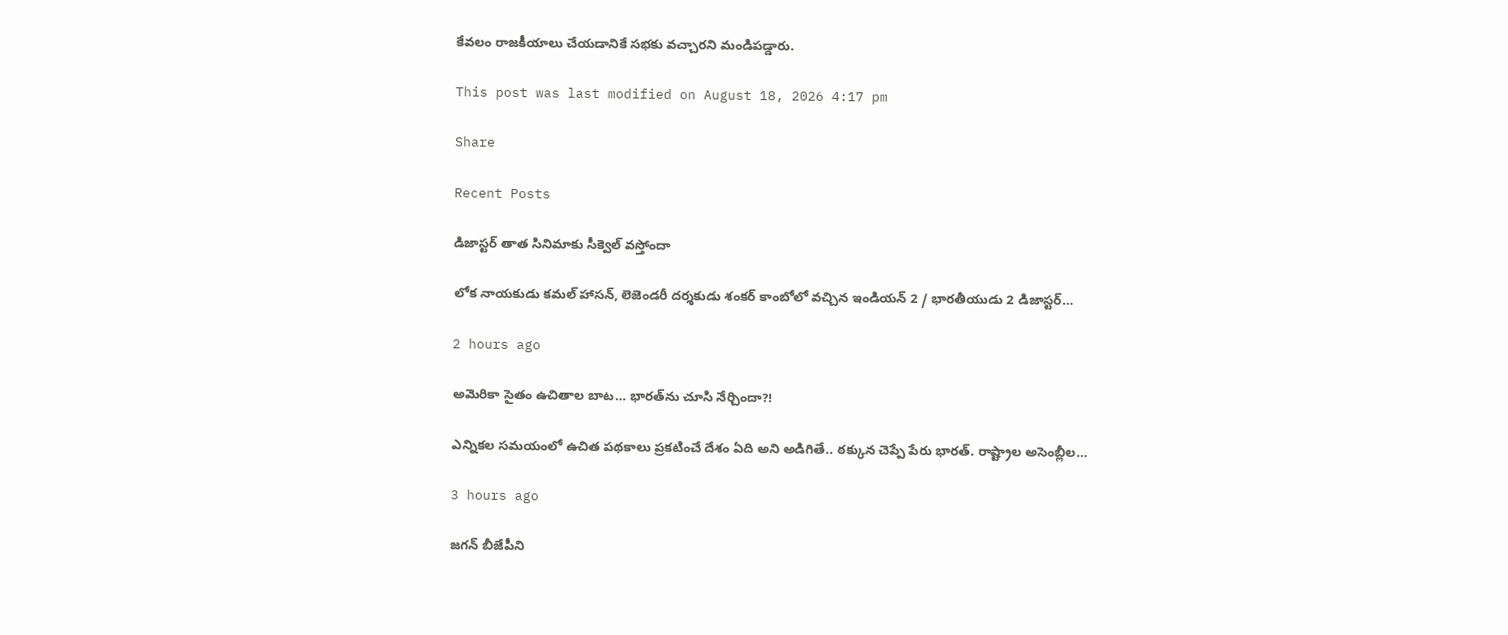కేవలం రాజకీయాలు చేయడానికే సభకు వచ్చారని మండిపడ్డారు.

This post was last modified on August 18, 2026 4:17 pm

Share

Recent Posts

డిజాస్టర్ తాత సినిమాకు సీక్వెల్ వస్తోందా

లోక నాయకుడు కమల్ హాసన్, లెజెండరీ దర్శకుడు శంకర్ కాంబోలో వచ్చిన ఇండియన్ 2 / భారతీయుడు 2 డిజాస్టర్…

2 hours ago

అమెరికా సైతం ఉచితాల బాట‌… భార‌త్‌ను చూసి నేర్చిందా?!

ఎన్నిక‌ల స‌మ‌యంలో ఉచిత ప‌థ‌కాలు ప్ర‌క‌టించే దేశం ఏది అని అడిగితే.. ఠ‌క్కున చెప్పే పేరు భార‌త్‌. రాష్ట్రాల అసెంబ్లీల…

3 hours ago

జగన్ బీజేపీని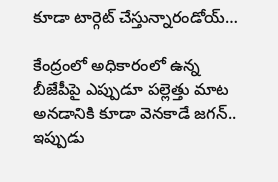కూడా టార్గెట్ చేస్తున్నారండోయ్…

కేంద్రంలో అధికారంలో ఉన్న బీజేపీపై ఎప్పుడూ పల్లెత్తు మాట అనడానికి కూడా వెనకాడే జగన్.. ఇప్పుడు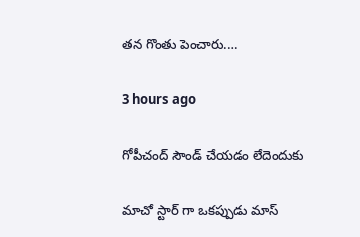తన గొంతు పెంచారు.…

3 hours ago

గోపీచంద్ సౌండ్ చేయడం లేదెందుకు

మాచో స్టార్ గా ఒకప్పుడు మాస్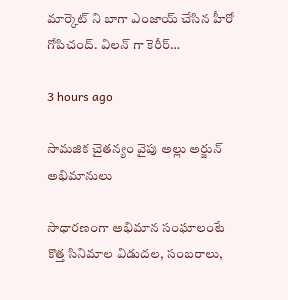మార్కెట్ ని బాగా ఎంజాయ్ చేసిన హీరో గోపిచంద్. విలన్ గా కెరీర్…

3 hours ago

సామజిక చైతన్యం వైపు అల్లు అర్జున్ అభిమానులు

సాధారణంగా అభిమాన సంఘాలంటే కొత్త సినిమాల విడుదల, సంబరాలు,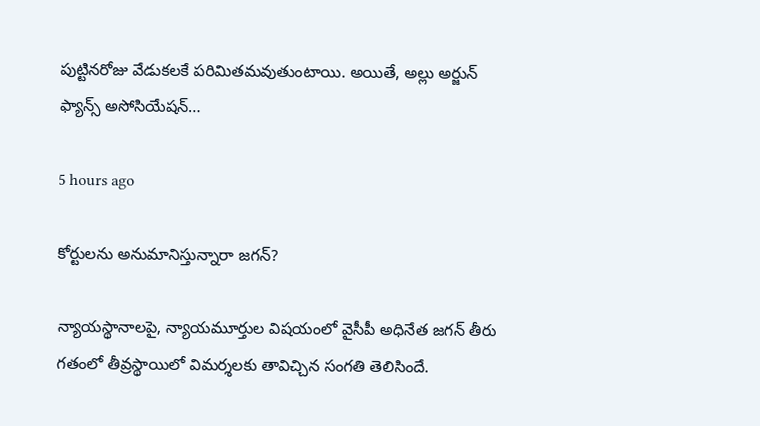పుట్టినరోజు వేడుకలకే పరిమితమవుతుంటాయి. అయితే, అల్లు అర్జున్ ఫ్యాన్స్ అసోసియేషన్…

5 hours ago

కోర్టులను అనుమానిస్తున్నారా జగన్?

న్యాయస్థానాలపై, న్యాయమూర్తుల విషయంలో వైసీపీ అధినేత జగన్ తీరు గతంలో తీవ్రస్థాయిలో విమర్శలకు తావిచ్చిన సంగతి తెలిసిందే.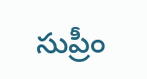సుప్రీం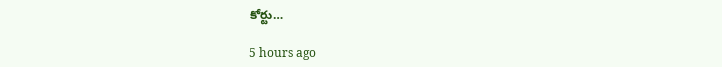కోర్టు…

5 hours ago